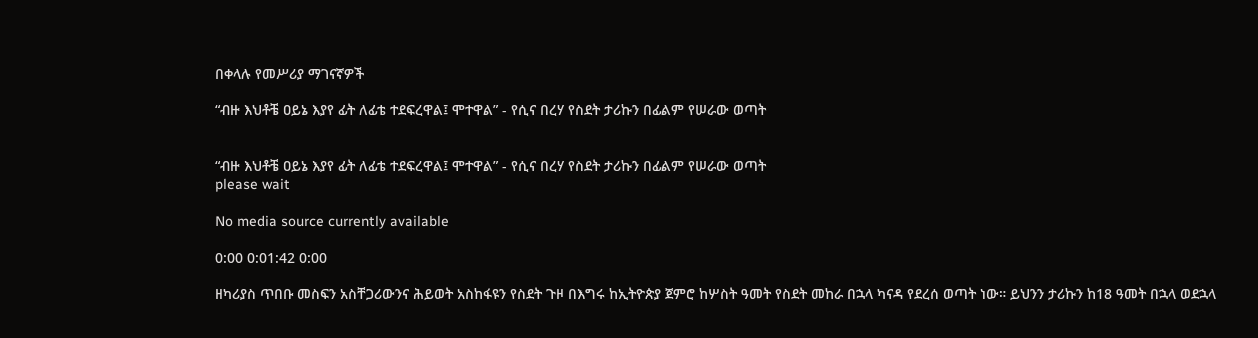በቀላሉ የመሥሪያ ማገናኛዎች

“ብዙ እህቶቼ ዐይኔ እያየ ፊት ለፊቴ ተደፍረዋል፤ ሞተዋል” - የሲና በረሃ የስደት ታሪኩን በፊልም የሠራው ወጣት


“ብዙ እህቶቼ ዐይኔ እያየ ፊት ለፊቴ ተደፍረዋል፤ ሞተዋል” - የሲና በረሃ የስደት ታሪኩን በፊልም የሠራው ወጣት
please wait

No media source currently available

0:00 0:01:42 0:00

ዘካሪያስ ጥበቡ መስፍን አስቸጋሪውንና ሕይወት አስከፋዩን የስደት ጉዞ በእግሩ ከኢትዮጵያ ጀምሮ ከሦስት ዓመት የስደት መከራ በኋላ ካናዳ የደረሰ ወጣት ነው። ይህንን ታሪኩን ከ18 ዓመት በኋላ ወደኋላ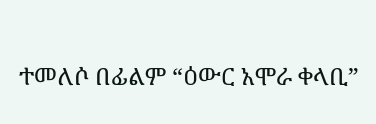ተመለሶ በፊልም “ዕውር አሞራ ቀላቢ”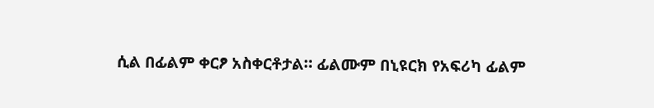ሲል በፊልም ቀርፆ አስቀርቶታል። ፊልሙም በኒዩርክ የአፍሪካ ፊልም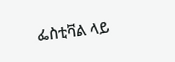ፌስቲቫል ላይ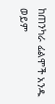ከጠንካራ ፊልሞች አንዱ ወይም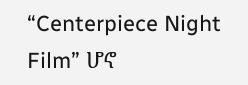“Centerpiece Night Film” ሆኖ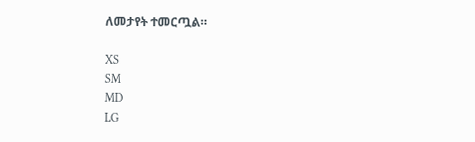ለመታየት ተመርጧል።

XS
SM
MD
LG